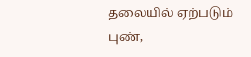தலையில் ஏற்படும் புண்,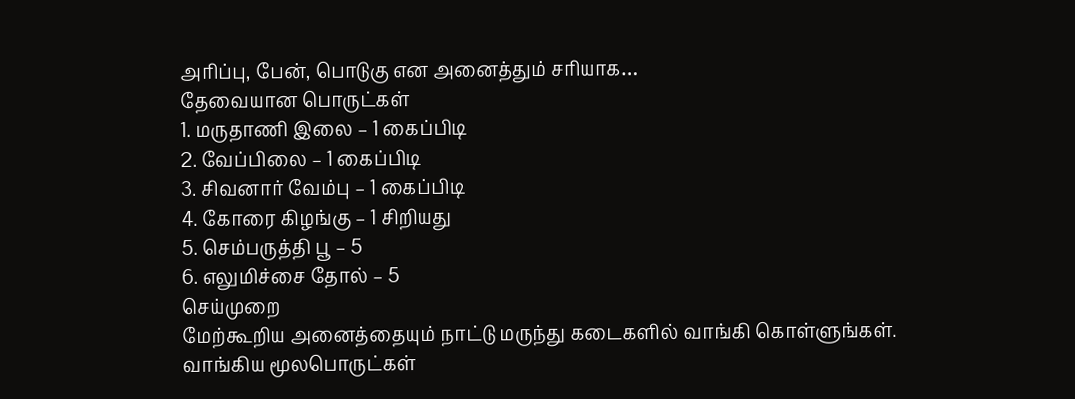அரிப்பு, பேன், பொடுகு என அனைத்தும் சரியாக…
தேவையான பொருட்கள்
1. மருதாணி இலை – 1 கைப்பிடி
2. வேப்பிலை – 1 கைப்பிடி
3. சிவனார் வேம்பு – 1 கைப்பிடி
4. கோரை கிழங்கு – 1 சிறியது
5. செம்பருத்தி பூ – 5
6. எலுமிச்சை தோல் – 5
செய்முறை
மேற்கூறிய அனைத்தையும் நாட்டு மருந்து கடைகளில் வாங்கி கொள்ளுங்கள்.
வாங்கிய மூலபொருட்கள்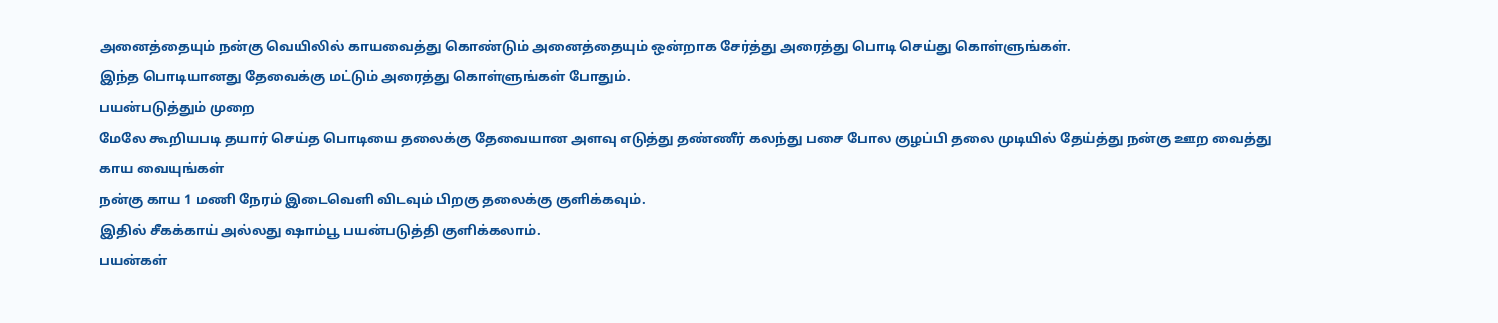அனைத்தையும் நன்கு வெயிலில் காயவைத்து கொண்டும் அனைத்தையும் ஒன்றாக சேர்த்து அரைத்து பொடி செய்து கொள்ளுங்கள்.
இந்த பொடியானது தேவைக்கு மட்டும் அரைத்து கொள்ளுங்கள் போதும்.
பயன்படுத்தும் முறை
மேலே கூறியபடி தயார் செய்த பொடியை தலைக்கு தேவையான அளவு எடுத்து தண்ணீர் கலந்து பசை போல குழப்பி தலை முடியில் தேய்த்து நன்கு ஊற வைத்து காய வையுங்கள்
நன்கு காய 1 மணி நேரம் இடைவெளி விடவும் பிறகு தலைக்கு குளிக்கவும்.
இதில் சீகக்காய் அல்லது ஷாம்பூ பயன்படுத்தி குளிக்கலாம்.
பயன்கள்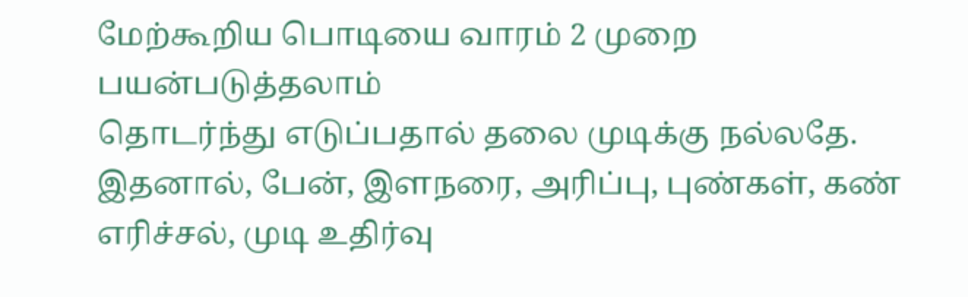மேற்கூறிய பொடியை வாரம் 2 முறை பயன்படுத்தலாம்
தொடர்ந்து எடுப்பதால் தலை முடிக்கு நல்லதே.
இதனால், பேன், இளநரை, அரிப்பு, புண்கள், கண் எரிச்சல், முடி உதிர்வு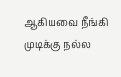ஆகியவை நீங்கி முடிக்கு நல்ல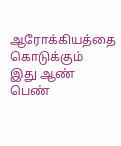ஆரோக்கியத்தை கொடுக்கும்
இது ஆண் பெண்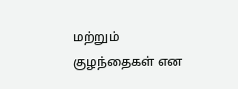மற்றும் குழந்தைகள் என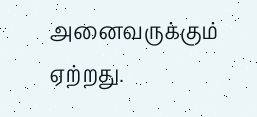அனைவருக்கும் ஏற்றது.